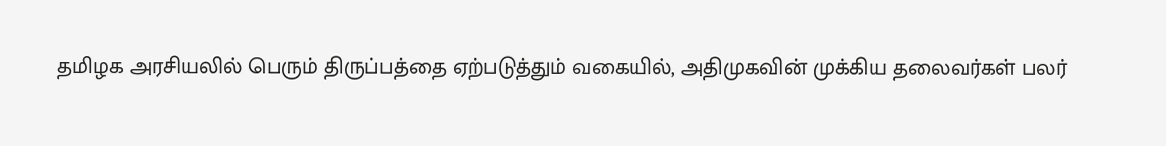தமிழக அரசியலில் பெரும் திருப்பத்தை ஏற்படுத்தும் வகையில், அதிமுகவின் முக்கிய தலைவர்கள் பலர்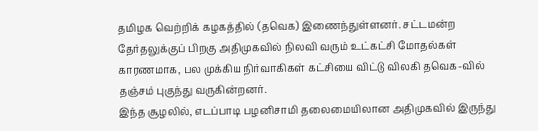தமிழக வெற்றிக் கழகத்தில் (தவெக) இணைந்துள்ளனர். சட்டமன்ற தேர்தலுக்குப் பிறகு அதிமுகவில் நிலவி வரும் உட்கட்சி மோதல்கள் காரணமாக, பல முக்கிய நிர்வாகிகள் கட்சியை விட்டு விலகி தவெக-வில் தஞ்சம் புகுந்து வருகின்றனர்.
இந்த சூழலில், எடப்பாடி பழனிசாமி தலைமையிலான அதிமுகவில் இருந்து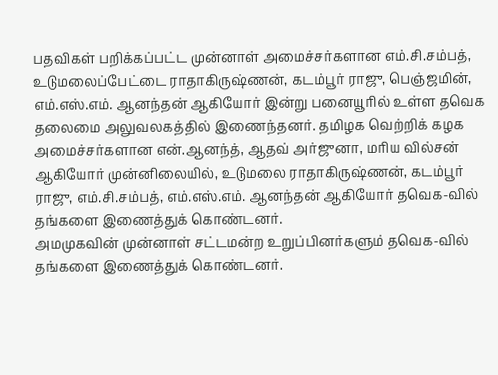பதவிகள் பறிக்கப்பட்ட முன்னாள் அமைச்சர்களான எம்.சி.சம்பத், உடுமலைப்பேட்டை ராதாகிருஷ்ணன், கடம்பூர் ராஜு, பெஞ்ஜமின், எம்.எஸ்.எம். ஆனந்தன் ஆகியோர் இன்று பனையூரில் உள்ள தவெக தலைமை அலுவலகத்தில் இணைந்தனர். தமிழக வெற்றிக் கழக அமைச்சர்களான என்.ஆனந்த், ஆதவ் அர்ஜுனா, மரிய வில்சன் ஆகியோர் முன்னிலையில், உடுமலை ராதாகிருஷ்ணன், கடம்பூர் ராஜு, எம்.சி.சம்பத், எம்.எஸ்.எம். ஆனந்தன் ஆகியோர் தவெக-வில் தங்களை இணைத்துக் கொண்டனர்.
அமமுகவின் முன்னாள் சட்டமன்ற உறுப்பினர்களும் தவெக-வில் தங்களை இணைத்துக் கொண்டனர்.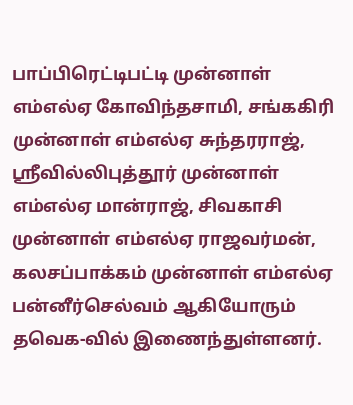பாப்பிரெட்டிபட்டி முன்னாள் எம்எல்ஏ கோவிந்தசாமி, சங்ககிரி முன்னாள் எம்எல்ஏ சுந்தரராஜ், ஸ்ரீவில்லிபுத்தூர் முன்னாள் எம்எல்ஏ மான்ராஜ், சிவகாசி முன்னாள் எம்எல்ஏ ராஜவர்மன், கலசப்பாக்கம் முன்னாள் எம்எல்ஏ பன்னீர்செல்வம் ஆகியோரும் தவெக-வில் இணைந்துள்ளனர்.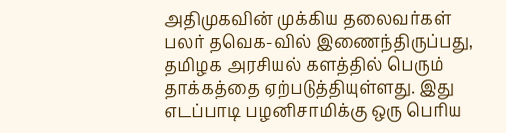அதிமுகவின் முக்கிய தலைவர்கள் பலர் தவெக-வில் இணைந்திருப்பது, தமிழக அரசியல் களத்தில் பெரும் தாக்கத்தை ஏற்படுத்தியுள்ளது. இது எடப்பாடி பழனிசாமிக்கு ஒரு பெரிய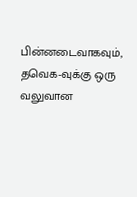பின்னடைவாகவும், தவெக-வுக்கு ஒரு வலுவான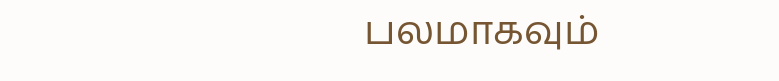பலமாகவும்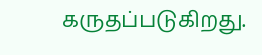கருதப்படுகிறது.